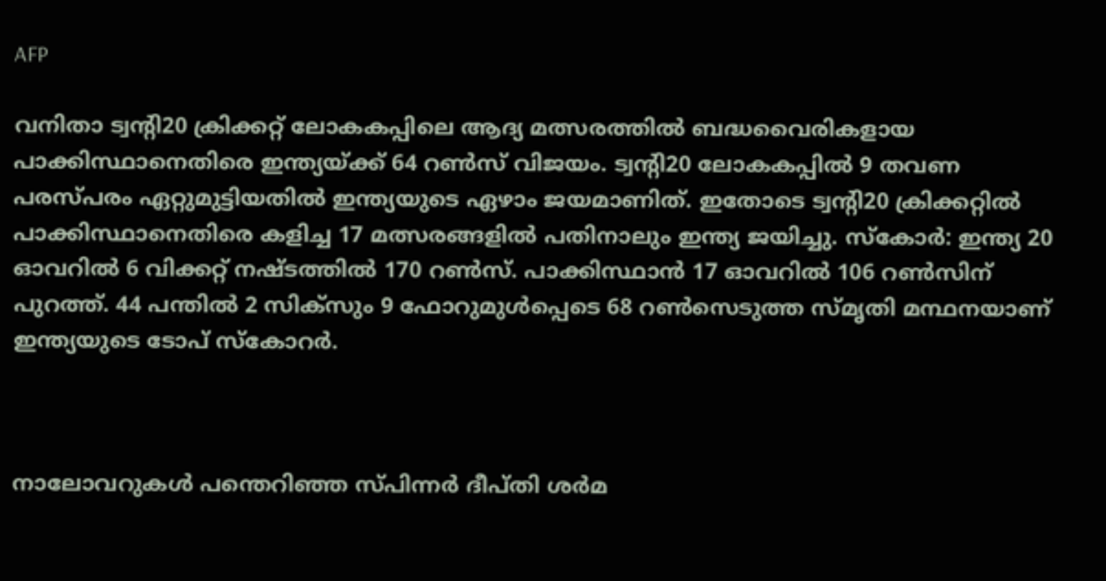AFP

വനിതാ ട്വന്റി20 ക്രിക്കറ്റ് ലോകകപ്പിലെ ആദ്യ മത്സരത്തിൽ ബദ്ധവൈരികളായ പാക്കിസ്ഥാനെതിരെ ഇന്ത്യയ്ക്ക് 64 റൺസ് വിജയം. ട്വന്റി20 ലോകകപ്പിൽ 9 തവണ പരസ്പരം ഏറ്റുമുട്ടിയതിൽ ഇന്ത്യയുടെ ഏഴാം ജയമാണിത്. ഇതോടെ ട്വന്റി20 ക്രിക്കറ്റിൽ പാക്കിസ്ഥാനെതിരെ കളിച്ച 17 മത്സരങ്ങളിൽ പതിനാലും ഇന്ത്യ ജയിച്ചു. സ്കോർ: ഇന്ത്യ 20 ഓവറിൽ 6 വിക്കറ്റ് നഷ്ടത്തിൽ 170 റൺസ്. പാക്കിസ്ഥാൻ 17 ഓവറിൽ 106 റൺസിന് പുറത്ത്. 44 പന്തിൽ 2 സിക്സും 9 ഫോറുമുൾപ്പെടെ 68 റൺസെടുത്ത സ്മൃതി മന്ഥനയാണ് ഇന്ത്യയുടെ ടോപ് സ്കോറർ.



നാലോവറുകൾ പന്തെറിഞ്ഞ സ്പിന്നർ ദീപ്തി ശർമ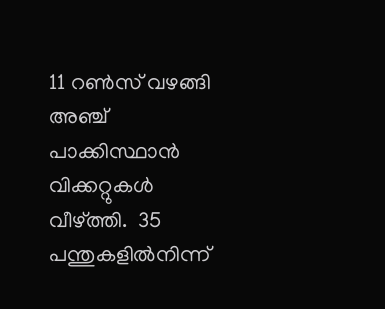11 റൺസ് വഴങ്ങി അഞ്ച് പാക്കിസ്ഥാൻ വിക്കറ്റുകൾ വീഴ്ത്തി.  35 പന്തുകളിൽനിന്ന്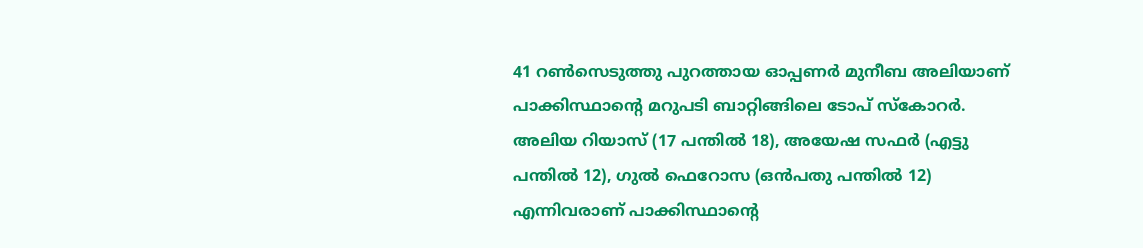41 റണ്‍സെടുത്തു പുറത്തായ ഓപ്പണർ മുനീബ അലിയാണ് പാക്കിസ്ഥാന്റെ മറുപടി ബാറ്റിങ്ങിലെ ടോപ് സ്കോറർ. അലിയ റിയാസ് (17 പന്തിൽ 18), അയേഷ സഫർ (എട്ടു പന്തിൽ 12), ഗുൽ ഫെറോസ (ഒൻപതു പന്തിൽ 12) എന്നിവരാണ് പാക്കിസ്ഥാന്റെ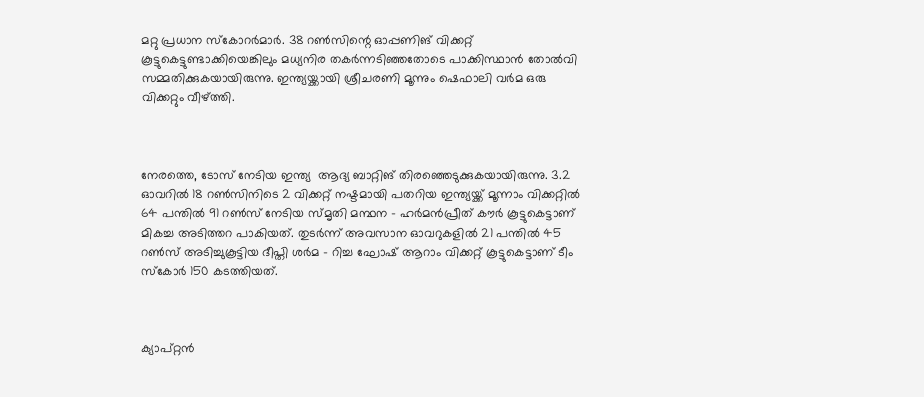മറ്റു പ്രധാന സ്കോറർമാർ. 38 റൺസിന്റെ ഓപ്പണിങ് വിക്കറ്റ് കൂട്ടുകെട്ടുണ്ടാക്കിയെങ്കിലും മധ്യനിര തകർന്നടിഞ്ഞതോടെ പാക്കിസ്ഥാൻ തോൽവി സമ്മതിക്കുകയായിരുന്നു. ഇന്ത്യയ്ക്കായി ശ്രീചരണി മൂന്നും ഷെഫാലി വർമ ഒരു വിക്കറ്റും വീഴ്ത്തി.



നേരത്തെ, ടോസ് നേടിയ ഇന്ത്യ  ആദ്യ ബാറ്റിങ് തിരഞ്ഞെടുക്കുകയായിരുന്നു. 3.2 ഓവറിൽ 18 റൺസിനിടെ 2 വിക്കറ്റ് നഷ്ടമായി പതറിയ ഇന്ത്യയ്ക്ക് മൂന്നാം വിക്കറ്റിൽ 64 പന്തിൽ 91 റൺസ് നേടിയ സ്മൃതി മന്ഥന – ഹർമൻപ്രീത് കൗർ കൂട്ടുകെട്ടാണ് മികച്ച അടിത്തറ പാകിയത്. തുടർന്ന് അവസാന ഓവറുകളിൽ 21 പന്തിൽ 45 റൺസ് അടിച്ചുകൂട്ടിയ ദീപ്തി ശർമ – റിച്ച ഘോഷ് ആറാം വിക്കറ്റ് കൂട്ടുകെട്ടാണ് ടീം സ്കോർ 150 കടത്തിയത്.



ക്യാപ്റ്റൻ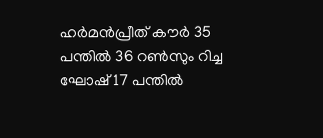ഹർമൻപ്രീത് കൗർ 35 പന്തിൽ 36 റൺസും റിച്ച ഘോഷ് 17 പന്തിൽ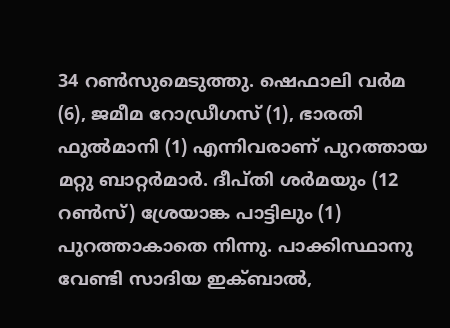34 റൺസുമെടുത്തു. ഷെഫാലി വർമ (6), ജമീമ റോഡ്രീഗസ് (1), ഭാരതി ഫുൽമാനി (1) എന്നിവരാണ് പുറത്തായ മറ്റു ബാറ്റർമാർ. ദീപ്തി ശർമയും (12 റൺസ്) ശ്രേയാങ്ക പാട്ടിലും (1) പുറത്താകാതെ നിന്നു. പാക്കിസ്ഥാനു വേണ്ടി സാദിയ ഇക്ബാൽ,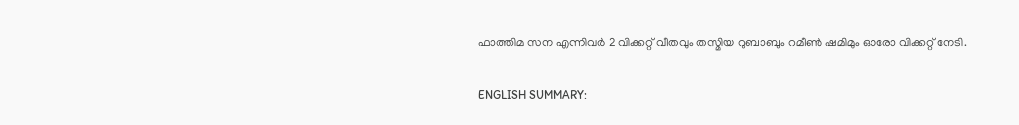ഫാത്തിമ സന എന്നിവർ 2 വിക്കറ്റ് വീതവും തസ്മിയ റുബാബും റമീൺ ഷമിമും ഓരോ വിക്കറ്റ് നേടി.

ENGLISH SUMMARY: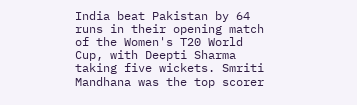India beat Pakistan by 64 runs in their opening match of the Women's T20 World Cup, with Deepti Sharma taking five wickets. Smriti Mandhana was the top scorer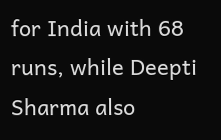for India with 68 runs, while Deepti Sharma also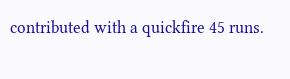contributed with a quickfire 45 runs.